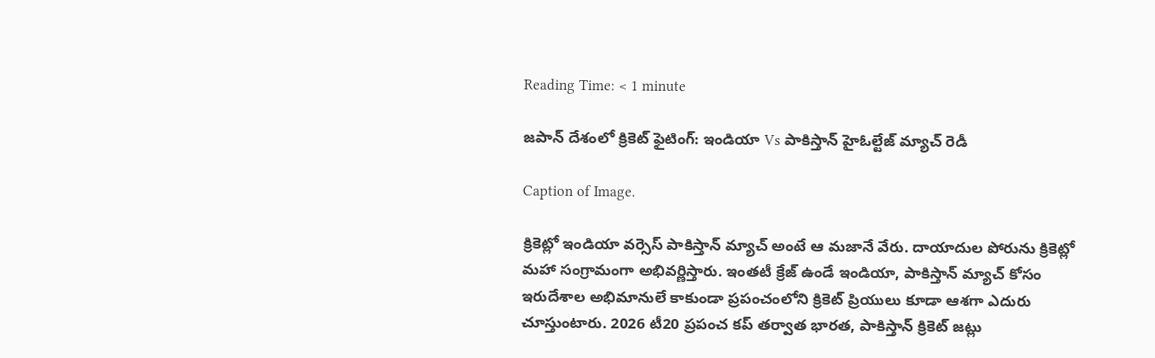Reading Time: < 1 minute

జపాన్ దేశంలో క్రికెట్ ఫైటింగ్: ఇండియా Vs పాకిస్తాన్ హైఓల్టేజ్ మ్యాచ్ రెడీ

Caption of Image.

క్రికెట్లో ఇండియా వర్సెస్ పాకిస్తాన్ మ్యాచ్ అంటే ఆ మజానే వేరు. దాయాదుల పోరును క్రికెట్లో మహా సంగ్రామంగా అభివర్ణిస్తారు. ఇంతటీ క్రేజ్ ఉండే ఇండియా, పాకిస్తాన్ మ్యాచ్ కోసం ఇరుదేశాల అభిమానులే కాకుండా ప్రపంచంలోని క్రికెట్ ప్రియులు కూడా ఆశగా ఎదురు చూస్తుంటారు. 2026 టీ20 ప్రపంచ కప్ తర్వాత భారత, పాకిస్తాన్ క్రికెట్ జట్లు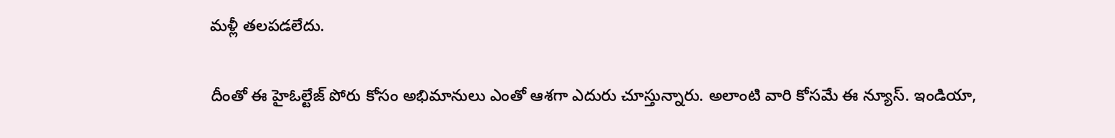మళ్లీ తలపడలేదు.

దీంతో ఈ హైఓల్టేజ్ పోరు కోసం అభిమానులు ఎంతో ఆశగా ఎదురు చూస్తున్నారు. అలాంటి వారి కోసమే ఈ న్యూస్. ఇండియా,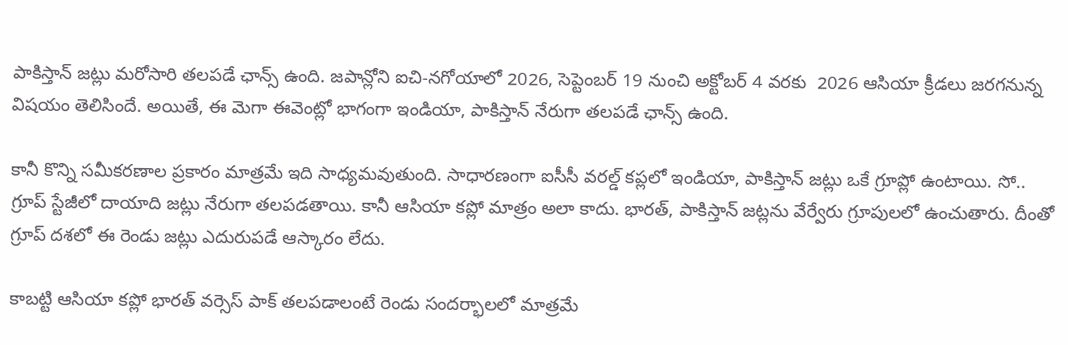పాకిస్తాన్ జట్లు మరోసారి తలపడే ఛాన్స్ ఉంది. జపాన్లోని ఐచి-నగోయాలో 2026, సెప్టెంబర్ 19 నుంచి అక్టోబర్ 4 వరకు  2026 ఆసియా క్రీడలు జరగనున్న విషయం తెలిసిందే. అయితే, ఈ మెగా ఈవెంట్లో భాగంగా ఇండియా, పాకిస్తాన్ నేరుగా తలపడే ఛాన్స్ ఉంది.

కానీ కొన్ని సమీకరణాల ప్రకారం మాత్రమే ఇది సాధ్యమవుతుంది. సాధారణంగా ఐసీసీ వరల్డ్ కప్లలో ఇండియా, పాకిస్తాన్ జట్లు ఒకే గ్రూప్లో ఉంటాయి. సో.. గ్రూప్ స్టేజీలో దాయాది జట్లు నేరుగా తలపడతాయి. కానీ ఆసియా కప్లో మాత్రం అలా కాదు. భారత్, పాకిస్తాన్ జట్లను వేర్వేరు గ్రూపులలో ఉంచుతారు. దీంతో గ్రూప్ దశలో ఈ రెండు జట్లు ఎదురుపడే ఆస్కారం లేదు.

కాబట్టి ఆసియా కప్లో భారత్ వర్సెస్ పాక్ తలపడాలంటే రెండు సందర్భాలలో మాత్రమే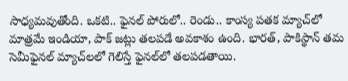సాధ్యమవుతోంది. ఒకటి.. ఫైనల్ పోరులో.. రెండు.. కాంస్య పతక మ్యాచ్‌లో మాత్రమే ఇండియా, పాక్ జట్లు తలపడే అవకాశం ఉంది. భారత్, పాకిస్థాన్ తమ సెమీఫైనల్ మ్యాచ్‌లలో గెలిస్తే ఫైనల్‌లో తలపడతాయి.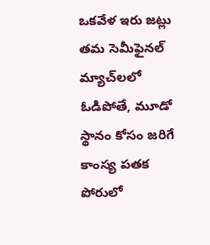ఒకవేళ ఇరు జట్లు తమ సెమీఫైనల్ మ్యాచ్‌లలో ఓడిపోతే, మూడో స్థానం కోసం జరిగే కాంస్య పతక పోరులో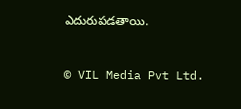ఎదురుపడతాయి.


© VIL Media Pvt Ltd.